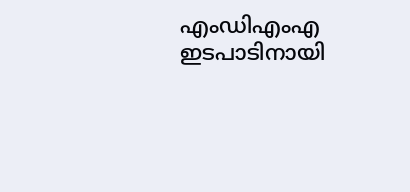എംഡിഎംഎ ഇടപാടിനായി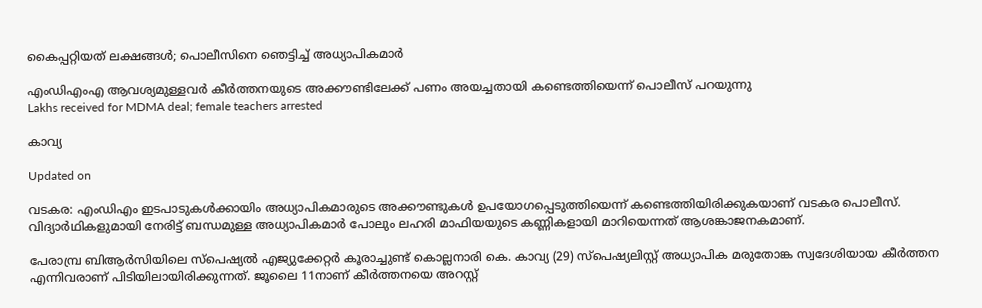കൈപ്പറ്റിയത് ലക്ഷങ്ങൾ; പൊലീസിനെ ഞെട്ടിച്ച് അധ്യാപികമാർ

എംഡിഎംഎ ആവശ്യമുള്ളവർ കീർത്തനയുടെ അക്കൗണ്ടിലേക്ക് പണം അയച്ചതായി കണ്ടെത്തിയെന്ന് പൊലീസ് പറയുന്നു
Lakhs received for MDMA deal; female teachers arrested

കാവ്യ

Updated on

വടകര: എംഡിഎം ഇടപാടുകൾക്കായിം അധ്യാപികമാരുടെ അക്കൗണ്ടുകൾ ഉപയോഗപ്പെടുത്തിയെന്ന് കണ്ടെത്തിയിരിക്കുകയാണ് വടകര പൊലീസ്. വിദ്യാർഥികളുമായി നേരിട്ട് ബന്ധമുള്ള അധ്യാപികമാർ പോലും ലഹരി മാഫിയയുടെ കണ്ണികളായി മാറിയെന്നത് ആശങ്കാജനകമാണ്.

പേരാമ്പ്ര ബിആർസിയിലെ സ്പെഷ്യൽ എജ്യുക്കേറ്റർ കൂരാച്ചുണ്ട് കൊല്ലനാരി കെ. കാവ്യ (29) സ്പെഷ്യലിസ്റ്റ് അധ്യാപിക മരുതോങ്ക സ്വദേശിയായ കീർത്തന എന്നിവരാണ് പിടിയിലായിരിക്കുന്നത്. ജൂലൈ 11നാണ് കീർത്തനയെ അറസ്റ്റ്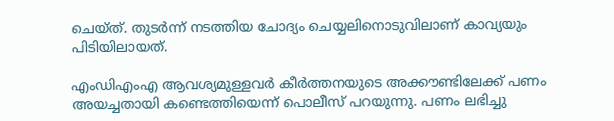ചെയ്ത്. തുടർന്ന് നടത്തിയ ചോദ്യം ചെയ്യലിനൊടുവിലാണ് കാവ്യയും പിടിയിലായത്.

എംഡിഎംഎ ആവശ്യമുള്ളവർ കീർത്തനയുടെ അക്കൗണ്ടിലേക്ക് പണം അയച്ചതായി കണ്ടെത്തിയെന്ന് പൊലീസ് പറയുന്നു. പണം ലഭിച്ചു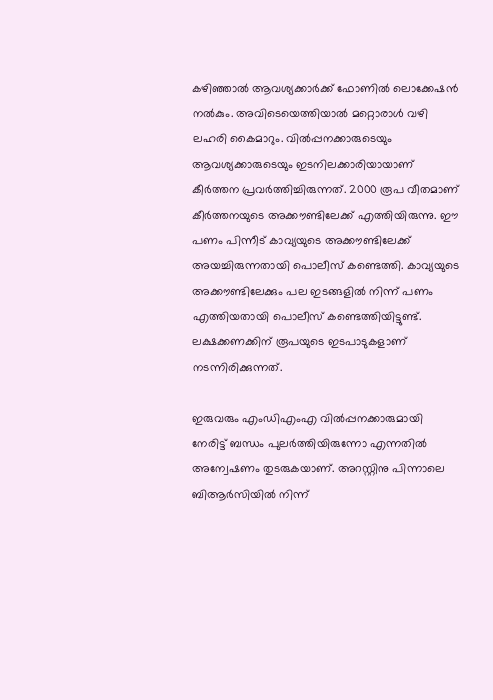കഴിഞ്ഞാൽ ആവശ്യക്കാർക്ക് ഫോണിൽ ലൊക്കേഷൻ നൽകും. അവിടെയെത്തിയാൽ മറ്റൊരാൾ വഴി ലഹരി കൈമാറും. വിൽപ്പനക്കാരുടെയും ആവശ്യക്കാരുടെയും ഇടനിലക്കാരിയായാണ് കീർത്തന പ്രവർത്തിച്ചിരുന്നത്. 2000 രൂപ വീതമാണ് കീർത്തനയുടെ അക്കൗണ്ടിലേക്ക് എത്തിയിരുന്നു. ഈ പണം പിന്നീട് കാവ്യയുടെ അക്കൗണ്ടിലേക്ക് അയച്ചിരുന്നതായി പൊലീസ് കണ്ടെത്തി. കാവ്യയുടെ അക്കൗണ്ടിലേക്കും പല ഇടങ്ങളിൽ നിന്ന് പണം എത്തിയതായി പൊലീസ് കണ്ടെത്തിയിട്ടുണ്ട്. ലക്ഷക്കണക്കിന് രൂപയുടെ ഇടപാടുകളാണ് നടന്നിരിക്കുന്നത്.

ഇരുവരും എംഡിഎംഎ വിൽപ്പനക്കാരുമായി നേരിട്ട് ബന്ധം പുലർത്തിയിരുന്നോ എന്നതിൽ അന്വേഷണം തുടരുകയാണ്. അറസ്റ്റിനു പിന്നാലെ ബിആർസിയിൽ നിന്ന്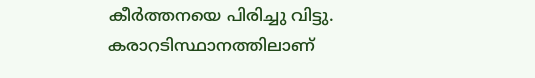കീർത്തനയെ പിരിച്ചു വിട്ടു. കരാറടിസ്ഥാനത്തിലാണ്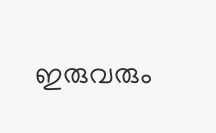ഇരുവരും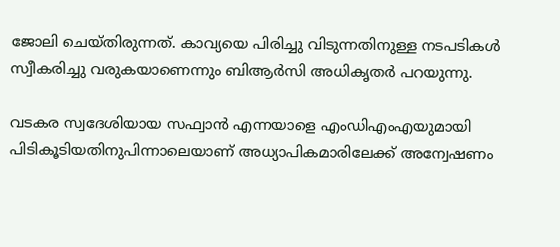ജോലി ചെയ്തിരുന്നത്. കാവ്യയെ പിരിച്ചു വിടുന്നതിനുള്ള നടപടികൾ സ്വീകരിച്ചു വരുകയാണെന്നും ബിആർസി അധികൃതർ പറയുന്നു.

വടകര സ്വദേശിയായ സഫ്വാൻ എന്നയാളെ എംഡിഎംഎയുമായി പിടികൂടിയതിനുപിന്നാലെയാണ് അധ്യാപികമാരിലേക്ക് അന്വേഷണം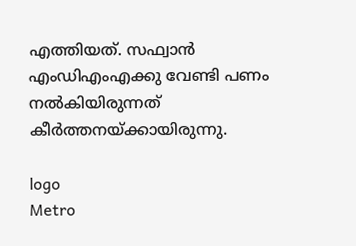എത്തിയത്. സഫ്വാൻ എംഡിഎംഎക്കു വേണ്ടി പണം നൽകിയിരുന്നത് കീർത്തനയ്ക്കായിരുന്നു.

logo
Metro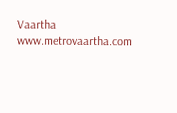Vaartha
www.metrovaartha.com